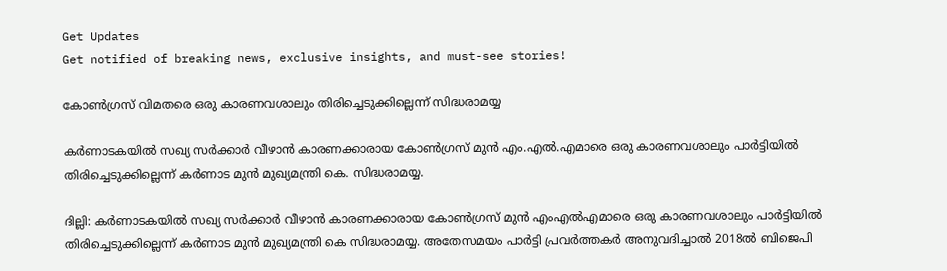Get Updates
Get notified of breaking news, exclusive insights, and must-see stories!

കോണ്‍ഗ്രസ് വിമതരെ ഒരു കാരണവശാലും തിരിച്ചെടുക്കില്ലെന്ന് സിദ്ധരാമയ്യ

കര്‍ണാടകയില്‍ സഖ്യ സര്‍ക്കാര്‍ വീഴാന്‍ കാരണക്കാരായ കോണ്‍ഗ്രസ് മുന്‍ എം.എല്‍.എമാരെ ഒരു കാരണവശാലും പാര്‍ട്ടിയില്‍ തിരിച്ചെടുക്കില്ലെന്ന് കര്‍ണാട മുന്‍ മുഖ്യമന്ത്രി കെ. സിദ്ധരാമയ്യ.

ദില്ലി: കര്‍ണാടകയില്‍ സഖ്യ സര്‍ക്കാര്‍ വീഴാന്‍ കാരണക്കാരായ കോണ്‍ഗ്രസ് മുന്‍ എംഎല്‍എമാരെ ഒരു കാരണവശാലും പാര്‍ട്ടിയില്‍ തിരിച്ചെടുക്കില്ലെന്ന് കര്‍ണാട മുന്‍ മുഖ്യമന്ത്രി കെ സിദ്ധരാമയ്യ. അതേസമയം പാര്‍ട്ടി പ്രവര്‍ത്തകര്‍ അനുവദിച്ചാല്‍ 2018ല്‍ ബിജെപി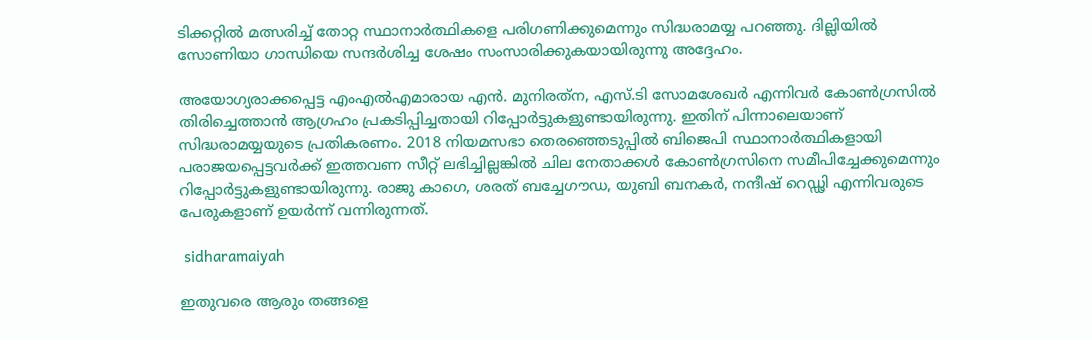ടിക്കറ്റില്‍ മത്സരിച്ച് തോറ്റ സ്ഥാനാര്‍ത്ഥികളെ പരിഗണിക്കുമെന്നും സിദ്ധരാമയ്യ പറഞ്ഞു. ദില്ലിയില്‍ സോണിയാ ഗാന്ധിയെ സന്ദര്‍ശിച്ച ശേഷം സംസാരിക്കുകയായിരുന്നു അദ്ദേഹം.

അയോഗ്യരാക്കപ്പെട്ട എംഎല്‍എമാരായ എന്‍. മുനിരത്‌ന, എസ്.ടി സോമശേഖര്‍ എന്നിവര്‍ കോണ്‍ഗ്രസില്‍ തിരിച്ചെത്താന്‍ ആഗ്രഹം പ്രകടിപ്പിച്ചതായി റിപ്പോര്‍ട്ടുകളുണ്ടായിരുന്നു. ഇതിന് പിന്നാലെയാണ് സിദ്ധരാമയ്യയുടെ പ്രതികരണം. 2018 നിയമസഭാ തെരഞ്ഞെടുപ്പില്‍ ബിജെപി സ്ഥാനാര്‍ത്ഥികളായി പരാജയപ്പെട്ടവര്‍ക്ക് ഇത്തവണ സീറ്റ് ലഭിച്ചില്ലങ്കില്‍ ചില നേതാക്കള്‍ കോണ്‍ഗ്രസിനെ സമീപിച്ചേക്കുമെന്നും റിപ്പോര്‍ട്ടുകളുണ്ടായിരുന്നു. രാജു കാഗെ, ശരത് ബച്ചേഗൗഡ, യുബി ബനകര്‍, നന്ദീഷ് റെഡ്ഢി എന്നിവരുടെ പേരുകളാണ് ഉയര്‍ന്ന് വന്നിരുന്നത്.

 sidharamaiyah

ഇതുവരെ ആരും തങ്ങളെ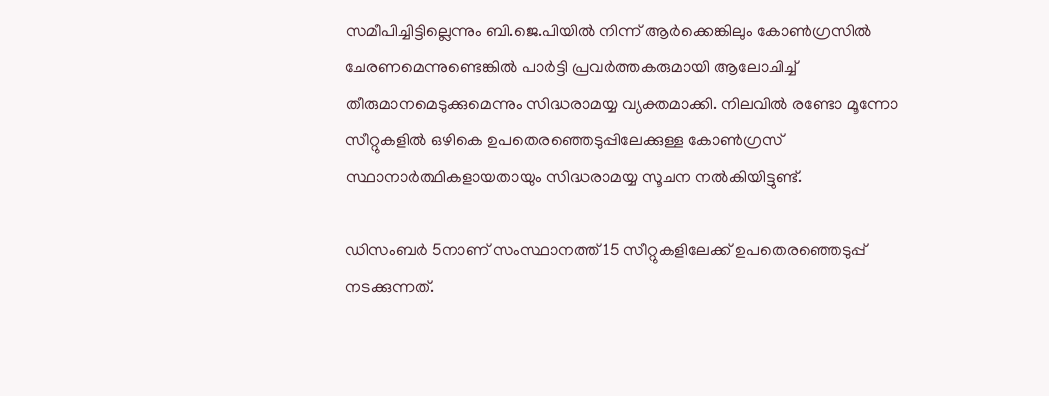സമീപിച്ചിട്ടില്ലെന്നും ബി.ജെ.പിയില്‍ നിന്ന് ആര്‍ക്കെങ്കിലും കോണ്‍ഗ്രസില്‍ ചേരണമെന്നുണ്ടെങ്കില്‍ പാര്‍ട്ടി പ്രവര്‍ത്തകരുമായി ആലോചിച്ച് തീരുമാനമെടുക്കുമെന്നും സിദ്ധരാമയ്യ വ്യക്തമാക്കി. നിലവില്‍ രണ്ടോ മൂന്നോ സീറ്റുകളില്‍ ഒഴികെ ഉപതെരഞ്ഞെടുപ്പിലേക്കുള്ള കോണ്‍ഗ്രസ് സ്ഥാനാര്‍ത്ഥികളായതായും സിദ്ധരാമയ്യ സൂചന നല്‍കിയിട്ടുണ്ട്.

ഡിസംബര്‍ 5നാണ് സംസ്ഥാനത്ത് 15 സീറ്റുകളിലേക്ക് ഉപതെരഞ്ഞെടുപ്പ് നടക്കുന്നത്.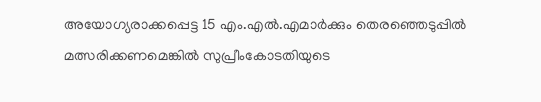അയോഗ്യരാക്കപ്പെട്ട 15 എം.എല്‍.എമാര്‍ക്കും തെരഞ്ഞെടുപ്പില്‍ മത്സരിക്കണമെങ്കില്‍ സുപ്രീംകോടതിയുടെ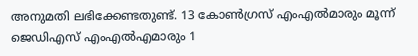അനുമതി ലഭിക്കേണ്ടതുണ്ട്. 13 കോണ്‍ഗ്രസ് എംഎല്‍മാരും മൂന്ന് ജെഡിഎസ് എംഎല്‍എമാരും 1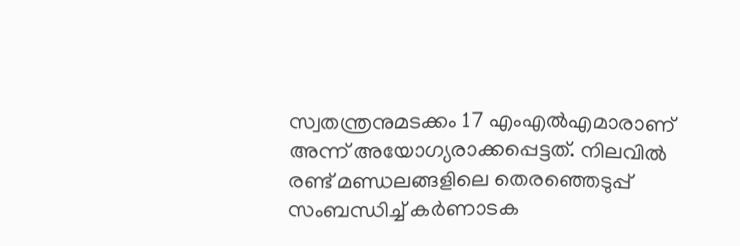സ്വതന്ത്രനുമടക്കം 17 എംഎല്‍എമാരാണ് അന്ന് അയോഗ്യരാക്കപ്പെട്ടത്. നിലവില്‍ രണ്ട് മണ്ഡലങ്ങളിലെ തെരഞ്ഞെടുപ്പ് സംബന്ധിച്ച് കര്‍ണാടക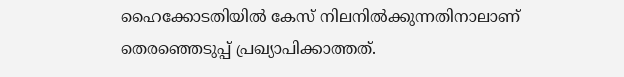ഹൈക്കോടതിയില്‍ കേസ് നിലനില്‍ക്കുന്നതിനാലാണ് തെരഞ്ഞെടുപ്പ് പ്രഖ്യാപിക്കാത്തത്.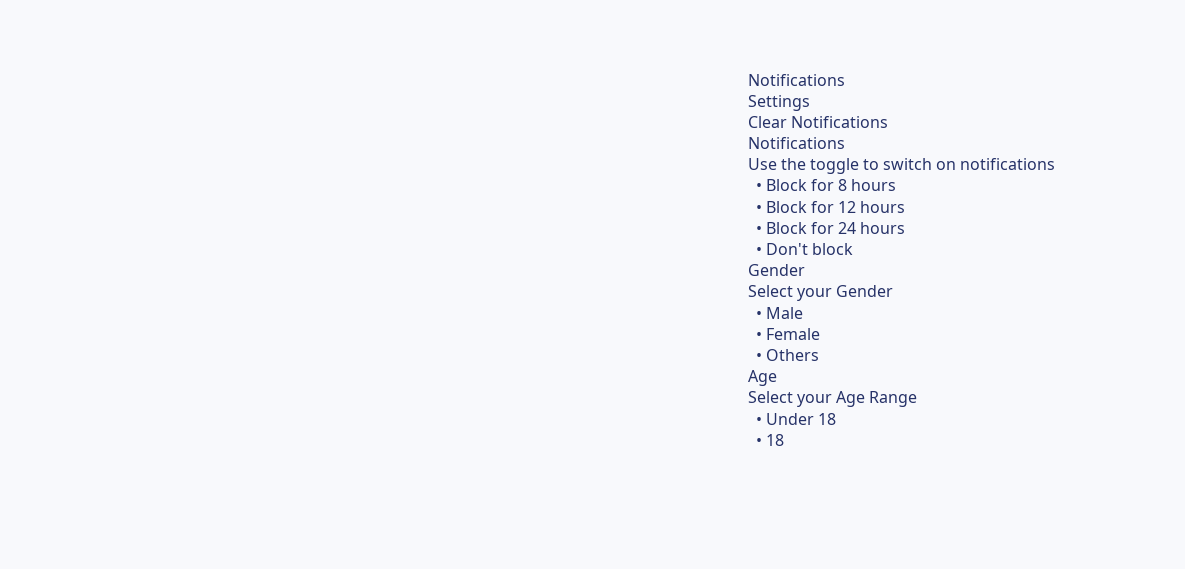Notifications
Settings
Clear Notifications
Notifications
Use the toggle to switch on notifications
  • Block for 8 hours
  • Block for 12 hours
  • Block for 24 hours
  • Don't block
Gender
Select your Gender
  • Male
  • Female
  • Others
Age
Select your Age Range
  • Under 18
  • 18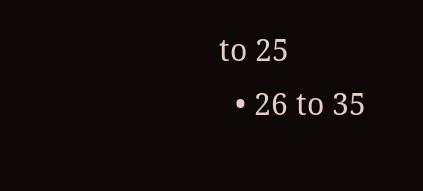to 25
  • 26 to 35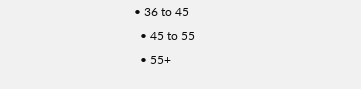• 36 to 45
  • 45 to 55
  • 55+